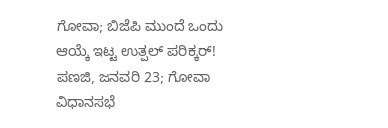ಗೋವಾ; ಬಿಜೆಪಿ ಮುಂದೆ ಒಂದು ಆಯ್ಕೆ ಇಟ್ಟ ಉತ್ಪಲ್ ಪರಿಕ್ಕರ್!
ಪಣಜಿ, ಜನವರಿ 23; ಗೋವಾ ವಿಧಾನಸಭೆ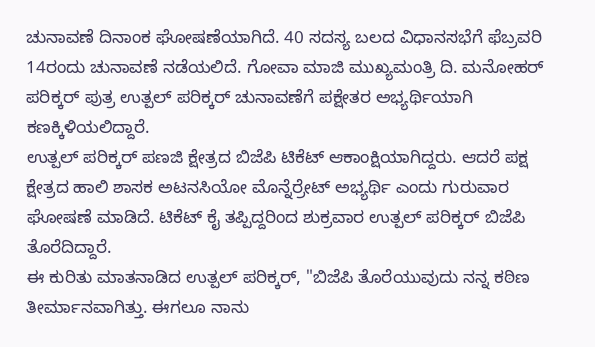ಚುನಾವಣೆ ದಿನಾಂಕ ಘೋಷಣೆಯಾಗಿದೆ. 40 ಸದಸ್ಯ ಬಲದ ವಿಧಾನಸಭೆಗೆ ಫೆಬ್ರವರಿ 14ರಂದು ಚುನಾವಣೆ ನಡೆಯಲಿದೆ. ಗೋವಾ ಮಾಜಿ ಮುಖ್ಯಮಂತ್ರಿ ದಿ. ಮನೋಹರ್ ಪರಿಕ್ಕರ್ ಪುತ್ರ ಉತ್ಪಲ್ ಪರಿಕ್ಕರ್ ಚುನಾವಣೆಗೆ ಪಕ್ಷೇತರ ಅಭ್ಯರ್ಥಿಯಾಗಿ ಕಣಕ್ಕಿಳಿಯಲಿದ್ದಾರೆ.
ಉತ್ಪಲ್ ಪರಿಕ್ಕರ್ ಪಣಜಿ ಕ್ಷೇತ್ರದ ಬಿಜೆಪಿ ಟಿಕೆಟ್ ಆಕಾಂಕ್ಷಿಯಾಗಿದ್ದರು. ಆದರೆ ಪಕ್ಷ ಕ್ಷೇತ್ರದ ಹಾಲಿ ಶಾಸಕ ಅಟನಸಿಯೋ ಮೊನ್ನೆರ್ರೇಟ್ ಅಭ್ಯರ್ಥಿ ಎಂದು ಗುರುವಾರ ಘೋಷಣೆ ಮಾಡಿದೆ. ಟಿಕೆಟ್ ಕೈ ತಪ್ಪಿದ್ದರಿಂದ ಶುಕ್ರವಾರ ಉತ್ಪಲ್ ಪರಿಕ್ಕರ್ ಬಿಜೆಪಿ ತೊರೆದಿದ್ದಾರೆ.
ಈ ಕುರಿತು ಮಾತನಾಡಿದ ಉತ್ಪಲ್ ಪರಿಕ್ಕರ್, "ಬಿಜೆಪಿ ತೊರೆಯುವುದು ನನ್ನ ಕಠಿಣ ತೀರ್ಮಾನವಾಗಿತ್ತು. ಈಗಲೂ ನಾನು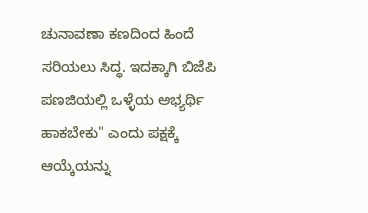ಚುನಾವಣಾ ಕಣದಿಂದ ಹಿಂದೆ ಸರಿಯಲು ಸಿದ್ಧ. ಇದಕ್ಕಾಗಿ ಬಿಜೆಪಿ ಪಣಜಿಯಲ್ಲಿ ಒಳ್ಳೆಯ ಅಭ್ಯರ್ಥಿ ಹಾಕಬೇಕು" ಎಂದು ಪಕ್ಷಕ್ಕೆ ಆಯ್ಕೆಯನ್ನು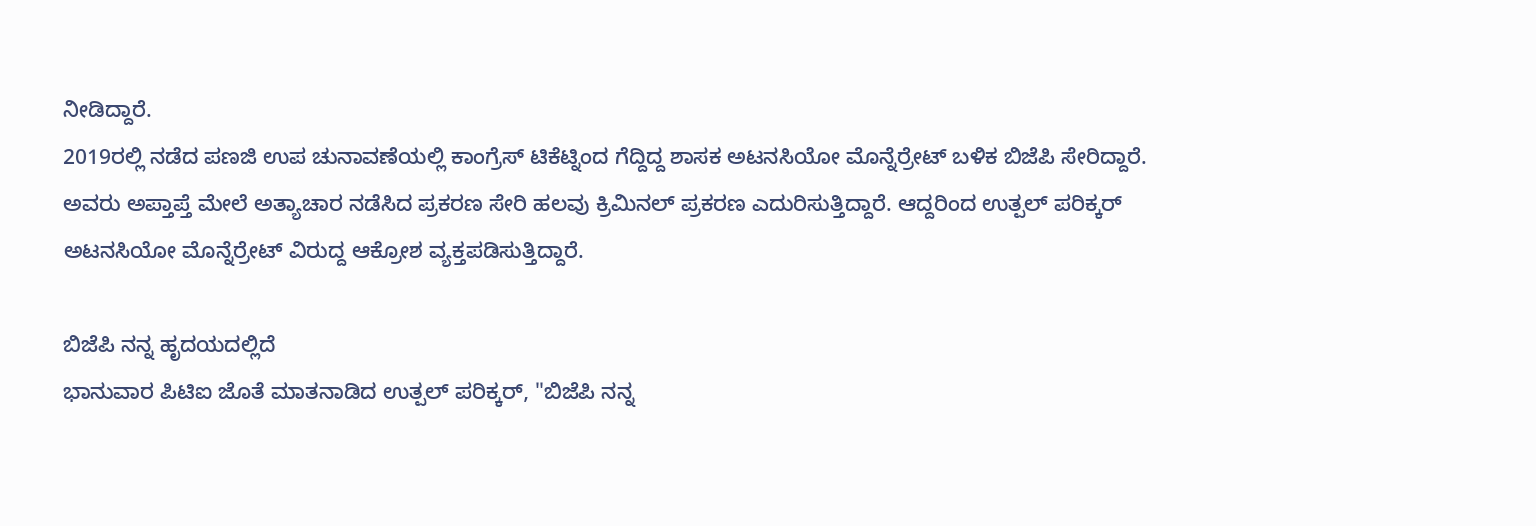ನೀಡಿದ್ದಾರೆ.
2019ರಲ್ಲಿ ನಡೆದ ಪಣಜಿ ಉಪ ಚುನಾವಣೆಯಲ್ಲಿ ಕಾಂಗ್ರೆಸ್ ಟಿಕೆಟ್ನಿಂದ ಗೆದ್ದಿದ್ದ ಶಾಸಕ ಅಟನಸಿಯೋ ಮೊನ್ನೆರ್ರೇಟ್ ಬಳಿಕ ಬಿಜೆಪಿ ಸೇರಿದ್ದಾರೆ. ಅವರು ಅಪ್ತಾಪ್ತೆ ಮೇಲೆ ಅತ್ಯಾಚಾರ ನಡೆಸಿದ ಪ್ರಕರಣ ಸೇರಿ ಹಲವು ಕ್ರಿಮಿನಲ್ ಪ್ರಕರಣ ಎದುರಿಸುತ್ತಿದ್ದಾರೆ. ಆದ್ದರಿಂದ ಉತ್ಪಲ್ ಪರಿಕ್ಕರ್ ಅಟನಸಿಯೋ ಮೊನ್ನೆರ್ರೇಟ್ ವಿರುದ್ದ ಆಕ್ರೋಶ ವ್ಯಕ್ತಪಡಿಸುತ್ತಿದ್ದಾರೆ.

ಬಿಜೆಪಿ ನನ್ನ ಹೃದಯದಲ್ಲಿದೆ
ಭಾನುವಾರ ಪಿಟಿಐ ಜೊತೆ ಮಾತನಾಡಿದ ಉತ್ಪಲ್ ಪರಿಕ್ಕರ್, "ಬಿಜೆಪಿ ನನ್ನ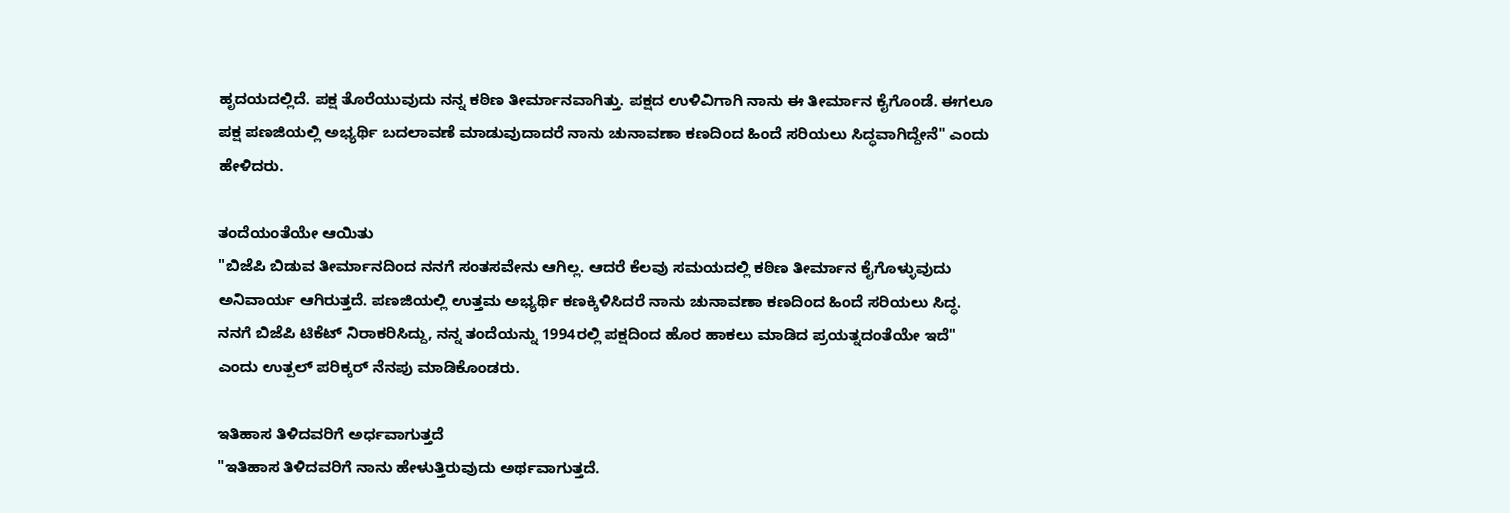ಹೃದಯದಲ್ಲಿದೆ. ಪಕ್ಷ ತೊರೆಯುವುದು ನನ್ನ ಕಠಿಣ ತೀರ್ಮಾನವಾಗಿತ್ತು. ಪಕ್ಷದ ಉಳಿವಿಗಾಗಿ ನಾನು ಈ ತೀರ್ಮಾನ ಕೈಗೊಂಡೆ. ಈಗಲೂ ಪಕ್ಷ ಪಣಜಿಯಲ್ಲಿ ಅಭ್ಯರ್ಥಿ ಬದಲಾವಣೆ ಮಾಡುವುದಾದರೆ ನಾನು ಚುನಾವಣಾ ಕಣದಿಂದ ಹಿಂದೆ ಸರಿಯಲು ಸಿದ್ಧವಾಗಿದ್ದೇನೆ" ಎಂದು ಹೇಳಿದರು.

ತಂದೆಯಂತೆಯೇ ಆಯಿತು
"ಬಿಜೆಪಿ ಬಿಡುವ ತೀರ್ಮಾನದಿಂದ ನನಗೆ ಸಂತಸವೇನು ಆಗಿಲ್ಲ. ಆದರೆ ಕೆಲವು ಸಮಯದಲ್ಲಿ ಕಠಿಣ ತೀರ್ಮಾನ ಕೈಗೊಳ್ಳುವುದು ಅನಿವಾರ್ಯ ಆಗಿರುತ್ತದೆ. ಪಣಜಿಯಲ್ಲಿ ಉತ್ತಮ ಅಭ್ಯರ್ಥಿ ಕಣಕ್ಕಿಳಿಸಿದರೆ ನಾನು ಚುನಾವಣಾ ಕಣದಿಂದ ಹಿಂದೆ ಸರಿಯಲು ಸಿದ್ಧ. ನನಗೆ ಬಿಜೆಪಿ ಟಿಕೆಟ್ ನಿರಾಕರಿಸಿದ್ದು, ನನ್ನ ತಂದೆಯನ್ನು 1994ರಲ್ಲಿ ಪಕ್ಷದಿಂದ ಹೊರ ಹಾಕಲು ಮಾಡಿದ ಪ್ರಯತ್ನದಂತೆಯೇ ಇದೆ" ಎಂದು ಉತ್ಪಲ್ ಪರಿಕ್ಕರ್ ನೆನಪು ಮಾಡಿಕೊಂಡರು.

ಇತಿಹಾಸ ತಿಳಿದವರಿಗೆ ಅರ್ಧವಾಗುತ್ತದೆ
"ಇತಿಹಾಸ ತಿಳಿದವರಿಗೆ ನಾನು ಹೇಳುತ್ತಿರುವುದು ಅರ್ಥವಾಗುತ್ತದೆ.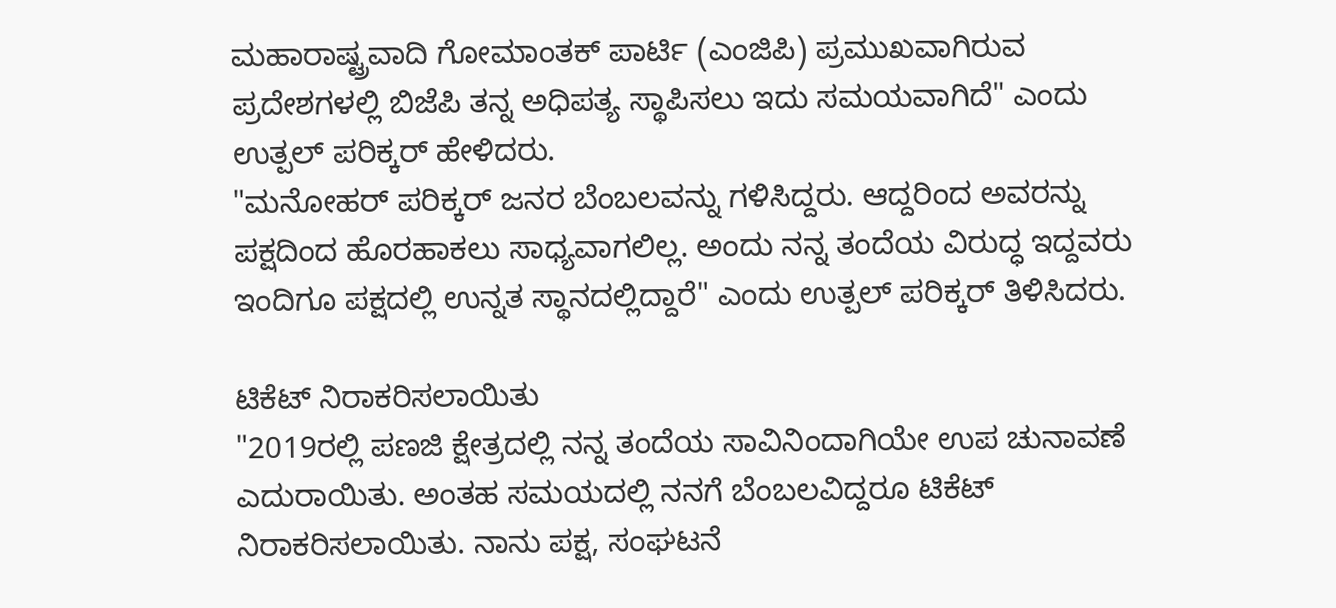ಮಹಾರಾಷ್ಟ್ರವಾದಿ ಗೋಮಾಂತಕ್ ಪಾರ್ಟಿ (ಎಂಜಿಪಿ) ಪ್ರಮುಖವಾಗಿರುವ ಪ್ರದೇಶಗಳಲ್ಲಿ ಬಿಜೆಪಿ ತನ್ನ ಅಧಿಪತ್ಯ ಸ್ಥಾಪಿಸಲು ಇದು ಸಮಯವಾಗಿದೆ" ಎಂದು ಉತ್ಪಲ್ ಪರಿಕ್ಕರ್ ಹೇಳಿದರು.
"ಮನೋಹರ್ ಪರಿಕ್ಕರ್ ಜನರ ಬೆಂಬಲವನ್ನು ಗಳಿಸಿದ್ದರು. ಆದ್ದರಿಂದ ಅವರನ್ನು ಪಕ್ಷದಿಂದ ಹೊರಹಾಕಲು ಸಾಧ್ಯವಾಗಲಿಲ್ಲ. ಅಂದು ನನ್ನ ತಂದೆಯ ವಿರುದ್ಧ ಇದ್ದವರು ಇಂದಿಗೂ ಪಕ್ಷದಲ್ಲಿ ಉನ್ನತ ಸ್ಥಾನದಲ್ಲಿದ್ದಾರೆ" ಎಂದು ಉತ್ಪಲ್ ಪರಿಕ್ಕರ್ ತಿಳಿಸಿದರು.

ಟಿಕೆಟ್ ನಿರಾಕರಿಸಲಾಯಿತು
"2019ರಲ್ಲಿ ಪಣಜಿ ಕ್ಷೇತ್ರದಲ್ಲಿ ನನ್ನ ತಂದೆಯ ಸಾವಿನಿಂದಾಗಿಯೇ ಉಪ ಚುನಾವಣೆ ಎದುರಾಯಿತು. ಅಂತಹ ಸಮಯದಲ್ಲಿ ನನಗೆ ಬೆಂಬಲವಿದ್ದರೂ ಟಿಕೆಟ್ ನಿರಾಕರಿಸಲಾಯಿತು. ನಾನು ಪಕ್ಷ, ಸಂಘಟನೆ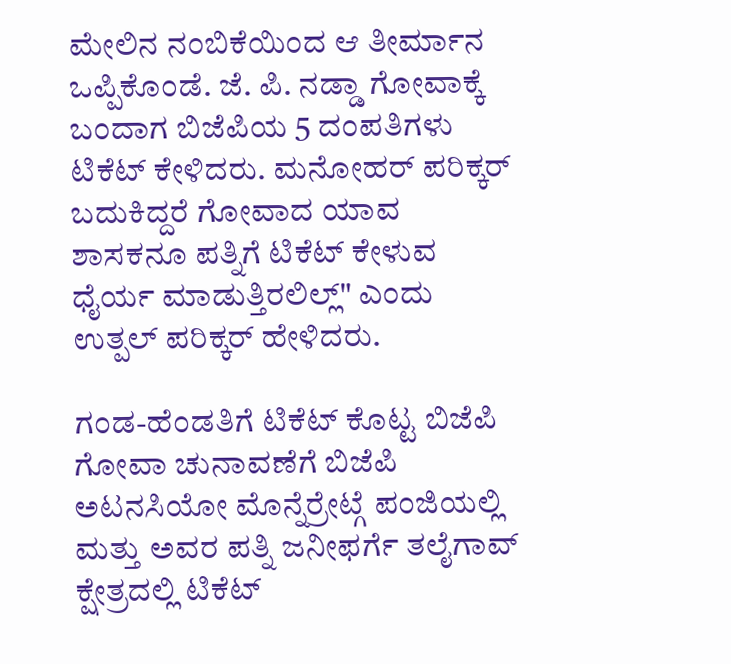ಮೇಲಿನ ನಂಬಿಕೆಯಿಂದ ಆ ತೀರ್ಮಾನ ಒಪ್ಪಿಕೊಂಡೆ. ಜೆ. ಪಿ. ನಡ್ಡಾ ಗೋವಾಕ್ಕೆ ಬಂದಾಗ ಬಿಜೆಪಿಯ 5 ದಂಪತಿಗಳು ಟಿಕೆಟ್ ಕೇಳಿದರು. ಮನೋಹರ್ ಪರಿಕ್ಕರ್ ಬದುಕಿದ್ದರೆ ಗೋವಾದ ಯಾವ ಶಾಸಕನೂ ಪತ್ನಿಗೆ ಟಿಕೆಟ್ ಕೇಳುವ ಧೈರ್ಯ ಮಾಡುತ್ತಿರಲಿಲ್ಲ್" ಎಂದು ಉತ್ಪಲ್ ಪರಿಕ್ಕರ್ ಹೇಳಿದರು.

ಗಂಡ-ಹೆಂಡತಿಗೆ ಟಿಕೆಟ್ ಕೊಟ್ಟ ಬಿಜೆಪಿ
ಗೋವಾ ಚುನಾವಣೆಗೆ ಬಿಜೆಪಿ ಅಟನಸಿಯೋ ಮೊನ್ನೆರ್ರೇಟ್ಗೆ ಪಂಜಿಯಲ್ಲಿ ಮತ್ತು ಅವರ ಪತ್ನಿ ಜನೀಫರ್ಗೆ ತಲೈಗಾವ್ ಕ್ಷೇತ್ರದಲ್ಲಿ ಟಿಕೆಟ್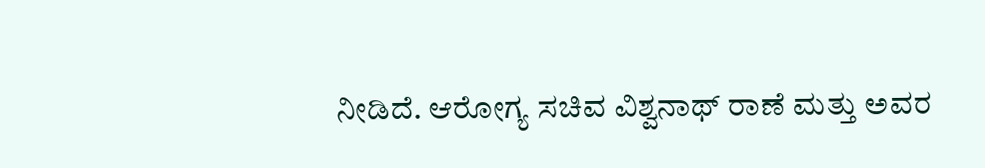ನೀಡಿದೆ. ಆರೋಗ್ಯ ಸಚಿವ ವಿಶ್ವನಾಥ್ ರಾಣೆ ಮತ್ತು ಅವರ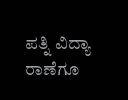ಪತ್ನಿ ವಿದ್ಯಾ ರಾಣೆಗೂ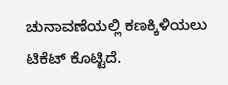ಚುನಾವಣೆಯಲ್ಲಿ ಕಣಕ್ಕಿಳಿಯಲು ಟಿಕೆಟ್ ಕೊಟ್ಟಿದೆ.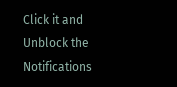Click it and Unblock the Notifications